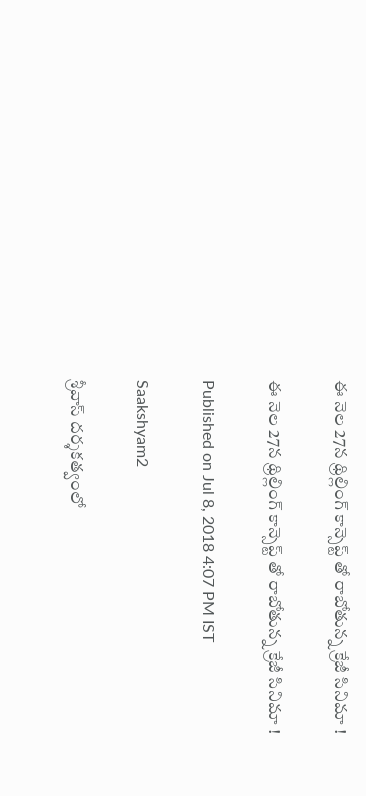ఈ నెల 27న థ్రిల్లింగ్ కాన్సెప్ట్ తో రాబోతున్న క్రేజీ సినిమా !

ఈ నెల 27న థ్రిల్లింగ్ కాన్సెప్ట్ తో రాబోతున్న క్రేజీ సినిమా !

Published on Jul 8, 2018 4:07 PM IST

Saakshyam2

శ్రీవాస్ దర్శకత్వంలో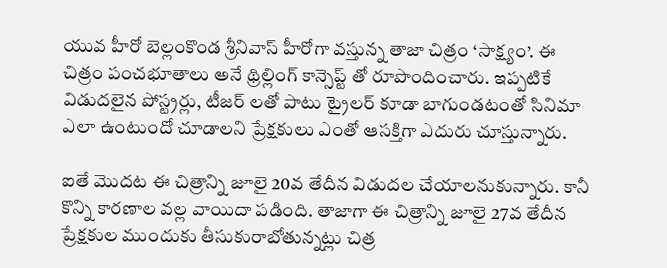యువ హీరో బెల్లంకొండ శ్రీనివాస్ హీరోగా వస్తున్న తాజా చిత్రం ‘సాక్ష్యం’. ఈ చిత్రం పంచభూతాలు అనే థ్రిల్లింగ్ కాన్సెప్ట్ తో రూపొందించారు. ఇప్పటికే విడుదలైన పోస్ట్రర్లు, టీజర్ లతో పాటు ట్రైలర్ కూడా బాగుండటంతో సినిమా ఎలా ఉంటుందో చూడాలని ప్రేక్షకులు ఎంతో ఆసక్తిగా ఎదురు చూస్తున్నారు.

ఐతే మొదట ఈ చిత్రాన్ని జూలై 20వ తేదీన విడుదల చేయాలనుకున్నారు. కానీ కొన్ని కారణాల వల్ల వాయిదా పడింది. తాజాగా ఈ చిత్రాన్ని జూలై 27వ తేదీన ప్రేక్షకుల ముందుకు తీసుకురాబోతున్నట్లు చిత్ర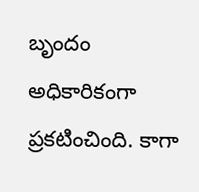బృందం అధికారికంగా ప్రకటించింది. కాగా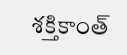శక్తికాంత్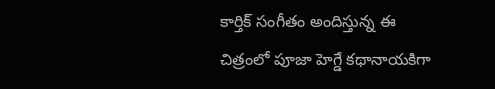కార్తిక్ సంగీతం అందిస్తున్న ఈ చిత్రంలో పూజా హెగ్డే కథానాయకిగా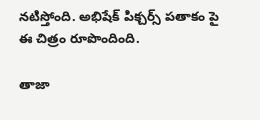నటిస్తోంది. అభిషేక్ పిక్చర్స్ పతాకం పై ఈ చిత్రం రూపొందింది.

తాజా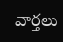వార్తలు